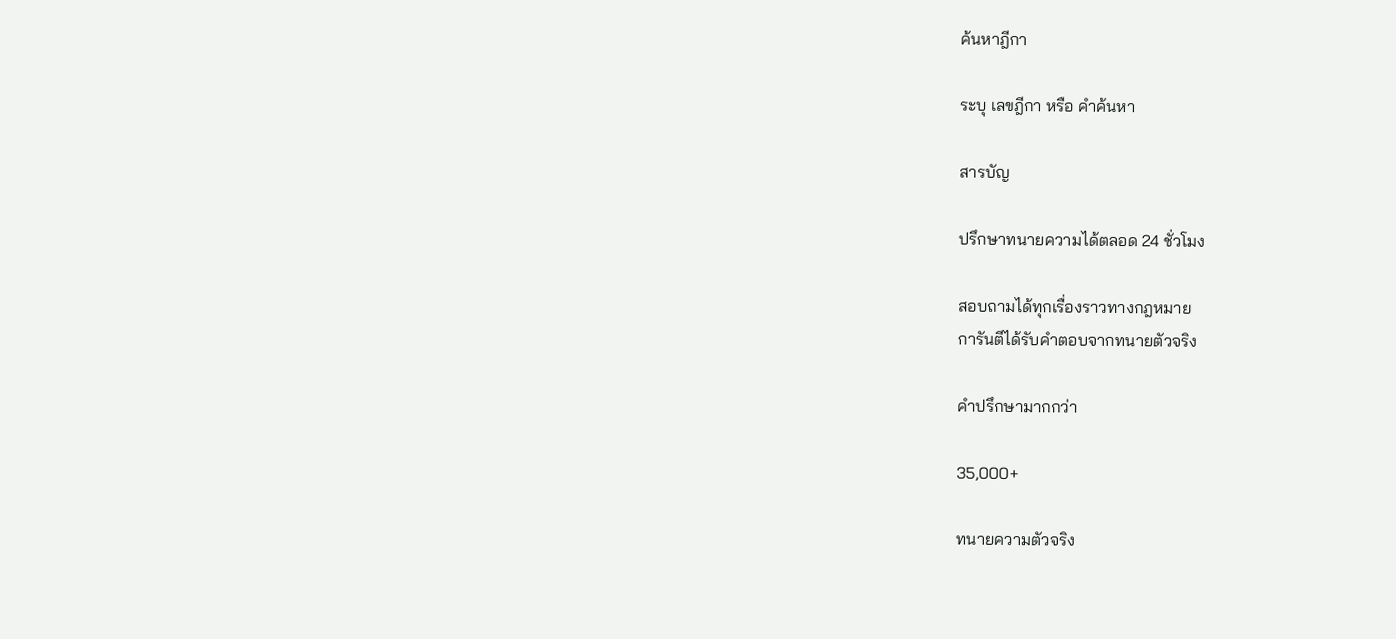ค้นหาฎีกา

ระบุ เลขฎีกา หรือ คำค้นหา

สารบัญ

ปรึกษาทนายความได้ตลอด 24 ชั่วโมง

สอบถามได้ทุกเรื่องราวทางกฎหมาย
การันตีได้รับคำตอบจากทนายตัวจริง

คำปรึกษามากกว่า

35,000+

ทนายความตัวจริง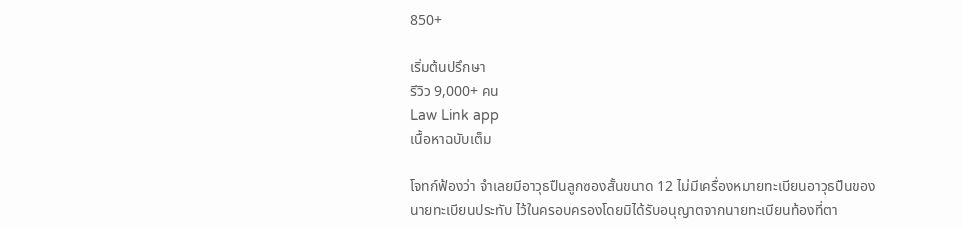850+

เริ่มต้นปรึกษา
รีวิว 9,000+ คน
Law Link app
เนื้อหาฉบับเต็ม

โจทก์ฟ้องว่า จำเลยมีอาวุธปืนลูกซองสั้นขนาด 12 ไม่มีเครื่องหมายทะเบียนอาวุธปืนของนายทะเบียนประทับ ไว้ในครอบครองโดยมิได้รับอนุญาตจากนายทะเบียนท้องที่ตา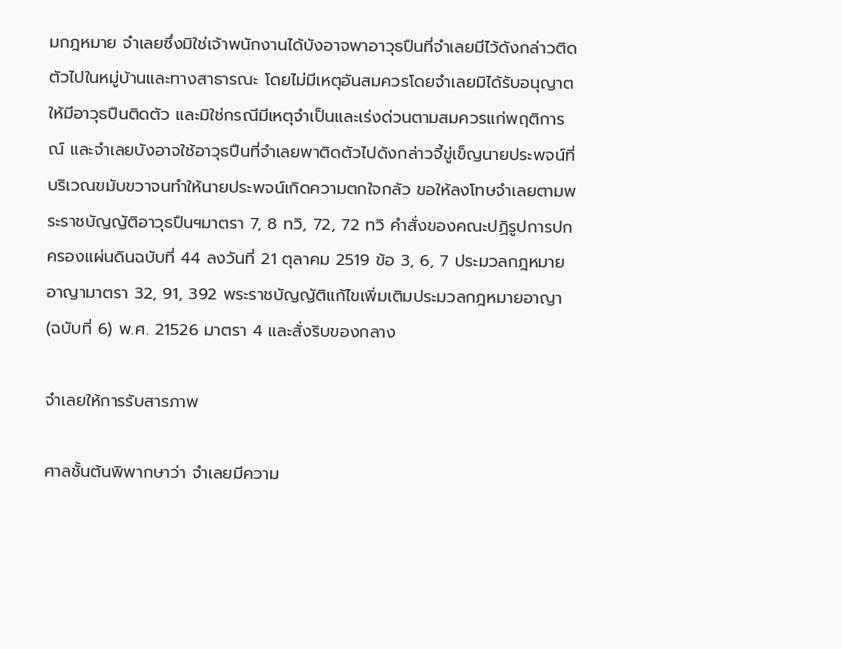มกฎหมาย จำเลยซึ่งมิใช่เจ้าพนักงานได้บังอาจพาอาวุธปืนที่จำเลยมีไว้ดังกล่าวติดตัวไปในหมู่บ้านและทางสาธารณะ โดยไม่มีเหตุอันสมควรโดยจำเลยมิได้รับอนุญาตให้มีอาวุธปืนติดตัว และมิใช่กรณีมีเหตุจำเป็นและเร่งด่วนตามสมควรแก่พฤติการณ์ และจำเลยบังอาจใช้อาวุธปืนที่จำเลยพาติดตัวไปดังกล่าวจี้ขู่เข็ญนายประพจน์ที่บริเวณขมับขวาจนทำให้นายประพจน์เกิดความตกใจกลัว ขอให้ลงโทษจำเลยตามพระราชบัญญัติอาวุธปืนฯมาตรา 7, 8 ทวิ, 72, 72 ทวิ คำสั่งของคณะปฏิรูปการปกครองแผ่นดินฉบับที่ 44 ลงวันที่ 21 ตุลาคม 2519 ข้อ 3, 6, 7 ประมวลกฎหมายอาญามาตรา 32, 91, 392 พระราชบัญญัติแก้ไขเพิ่มเติมประมวลกฎหมายอาญา(ฉบับที่ 6) พ.ศ. 21526 มาตรา 4 และสั่งริบของกลาง

จำเลยให้การรับสารภาพ

ศาลชั้นต้นพิพากษาว่า จำเลยมีความ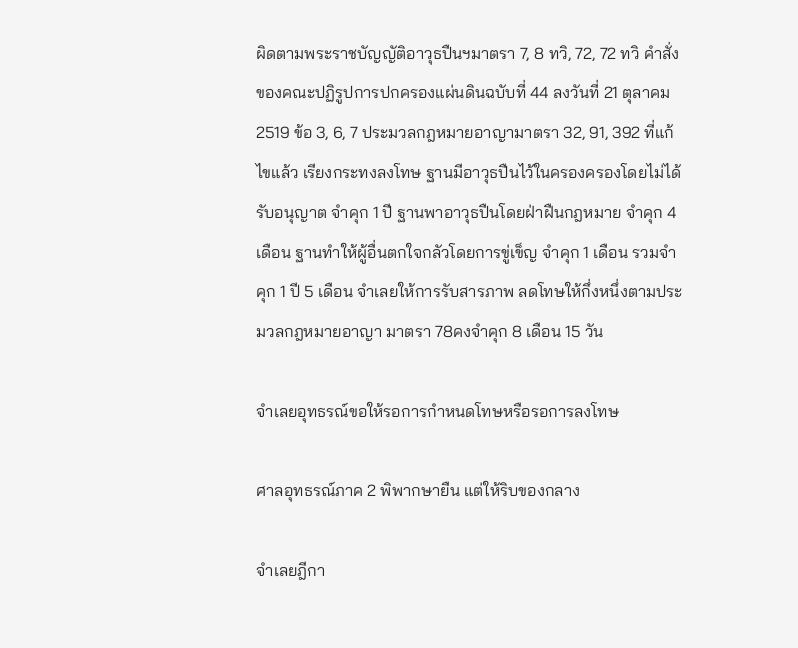ผิดตามพระราชบัญญัติอาวุธปืนฯมาตรา 7, 8 ทวิ, 72, 72 ทวิ คำสั่งของคณะปฏิรูปการปกครองแผ่นดินฉบับที่ 44 ลงวันที่ 21 ตุลาคม 2519 ข้อ 3, 6, 7 ประมวลกฎหมายอาญามาตรา 32, 91, 392 ที่แก้ไขแล้ว เรียงกระทงลงโทษ ฐานมีอาวุธปืนไว้ในครองครองโดยไม่ได้รับอนุญาต จำคุก 1 ปี ฐานพาอาวุธปืนโดยฝ่าฝืนกฎหมาย จำคุก 4 เดือน ฐานทำให้ผู้อื่นตกใจกลัวโดยการขู่เข็ญ จำคุก 1 เดือน รวมจำคุก 1 ปี 5 เดือน จำเลยให้การรับสารภาพ ลดโทษให้กึ่งหนึ่งตามประมวลกฎหมายอาญา มาตรา 78คงจำคุก 8 เดือน 15 วัน

จำเลยอุทธรณ์ขอให้รอการกำหนดโทษหรือรอการลงโทษ

ศาลอุทธรณ์ภาค 2 พิพากษายืน แต่ให้ริบของกลาง

จำเลยฎีกา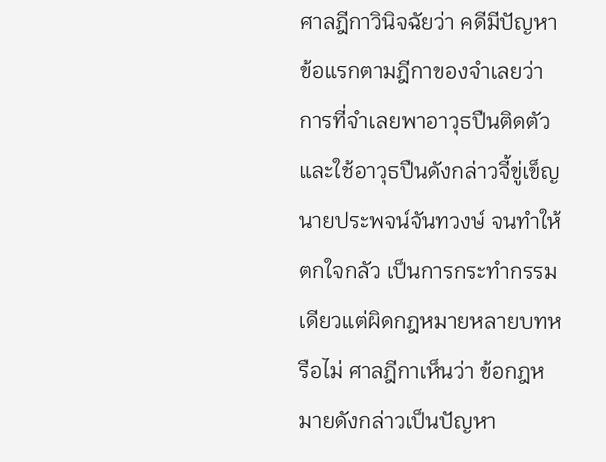ศาลฎีกาวินิจฉัยว่า คดีมีปัญหาข้อแรกตามฎีกาของจำเลยว่า การที่จำเลยพาอาวุธปืนติดตัวและใช้อาวุธปืนดังกล่าวจี้ขู่เข็ญนายประพจน์จันทวงษ์ จนทำให้ตกใจกลัว เป็นการกระทำกรรมเดียวแต่ผิดกฎหมายหลายบทหรือไม่ ศาลฎีกาเห็นว่า ข้อกฎหมายดังกล่าวเป็นปัญหา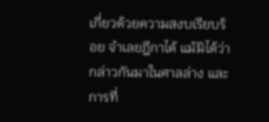เกี่ยวด้วยความสงบเรียบร้อย จำเลยฎีกาได้ แม้มิได้ว่ากล่าวกันมาในศาลล่าง และการที่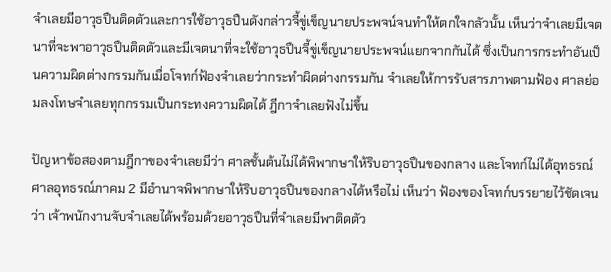จำเลยมีอาวุธปืนติดตัวและการใช้อาวุธปืนดังกล่าวจี้ขู่เข็ญนายประพจน์จนทำให้ตกใจกลัวนั้น เห็นว่าจำเลยมีเจตนาที่จะพาอาวุธปืนติดตัวและมีเจตนาที่จะใช้อาวุธปืนจี้ขู่เข็ญนายประพจน์แยกจากกันได้ ซึ่งเป็นการกระทำอันเป็นความผิดต่างกรรมกันเมื่อโจทก์ฟ้องจำเลยว่ากระทำผิดต่างกรรมกัน จำเลยให้การรับสารภาพตามฟ้อง ศาลย่อมลงโทษจำเลยทุกกรรมเป็นกระทงความผิดได้ ฎีกาจำเลยฟังไม่ขึ้น

ปัญหาข้อสองตามฎีกาของจำเลยมีว่า ศาลชั้นต้นไม่ได้พิพากษาให้ริบอาวุธปืนของกลาง และโจทก์ไม่ได้อุทธรณ์ ศาลอุทธรณ์ภาคม 2 มีอำนาจพิพากษาให้ริบอาวุธปืนของกลางได้หรือไม่ เห็นว่า ฟ้องของโจทก์บรรยายไว้ชัดเจนว่า เจ้าพนักงานจับจำเลยได้พร้อมด้วยอาวุธปืนที่จำเลยมีพาติดตัว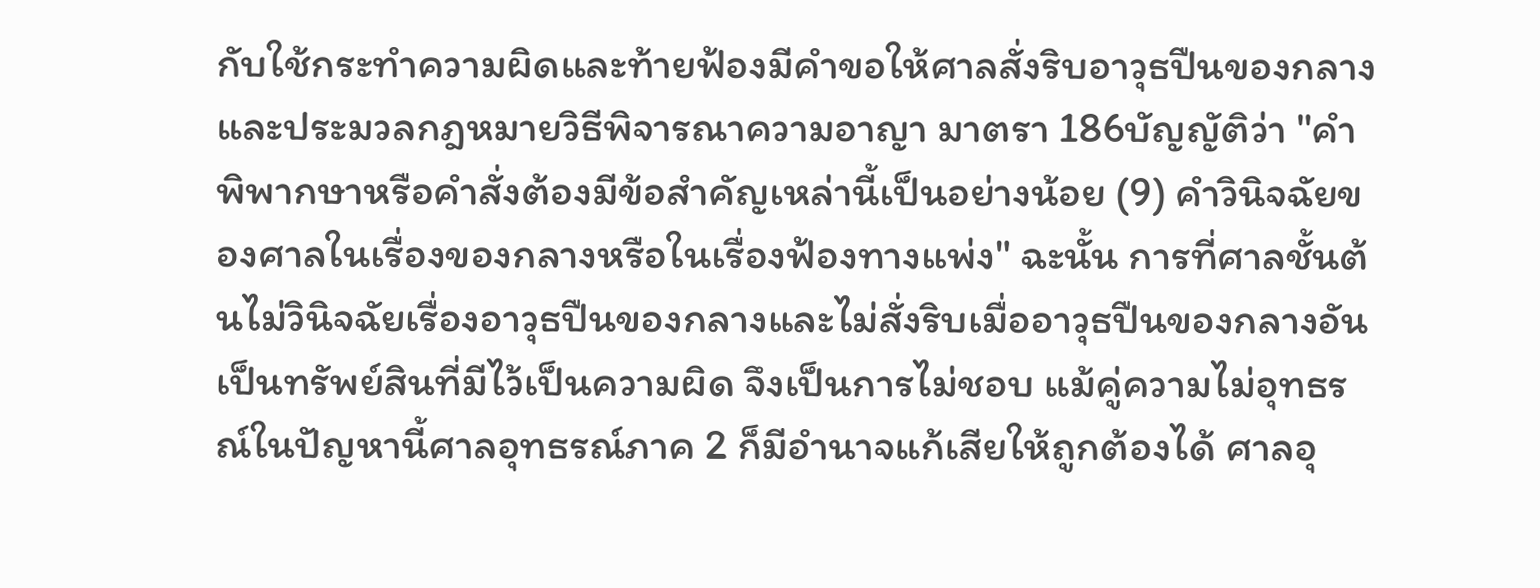กับใช้กระทำความผิดและท้ายฟ้องมีคำขอให้ศาลสั่งริบอาวุธปืนของกลาง และประมวลกฎหมายวิธีพิจารณาความอาญา มาตรา 186บัญญัติว่า "คำพิพากษาหรือคำสั่งต้องมีข้อสำคัญเหล่านี้เป็นอย่างน้อย (9) คำวินิจฉัยของศาลในเรื่องของกลางหรือในเรื่องฟ้องทางแพ่ง" ฉะนั้น การที่ศาลชั้นต้นไม่วินิจฉัยเรื่องอาวุธปืนของกลางและไม่สั่งริบเมื่ออาวุธปืนของกลางอันเป็นทรัพย์สินที่มีไว้เป็นความผิด จึงเป็นการไม่ชอบ แม้คู่ความไม่อุทธรณ์ในปัญหานี้ศาลอุทธรณ์ภาค 2 ก็มีอำนาจแก้เสียให้ถูกต้องได้ ศาลอุ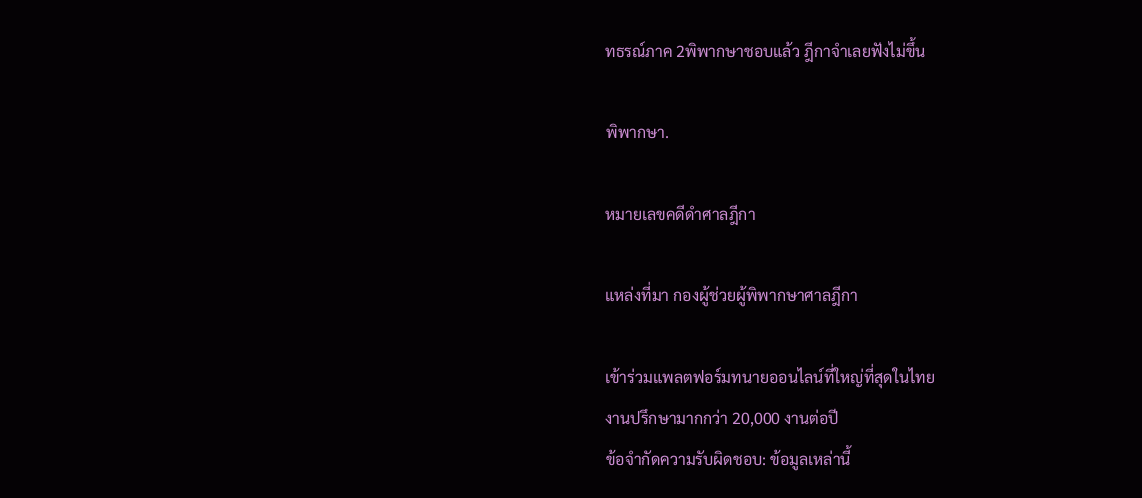ทธรณ์ภาค 2พิพากษาชอบแล้ว ฎีกาจำเลยฟังไม่ขึ้น

พิพากษา.

หมายเลขคดีดำศาลฎีกา

แหล่งที่มา กองผู้ช่วยผู้พิพากษาศาลฎีกา

เข้าร่วมแพลตฟอร์มทนายออนไลน์ที่ใหญ่ที่สุดในไทย
งานปรึกษามากกว่า 20,000 งานต่อปี
ข้อจำกัดความรับผิดชอบ: ข้อมูลเหล่านี้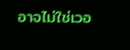อาจไม่ใช่เวอ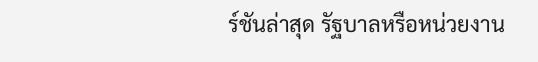ร์ชันล่าสุด รัฐบาลหรือหน่วยงาน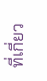ที่เกี่ยว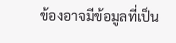ข้องอาจมีข้อมูลที่เป็น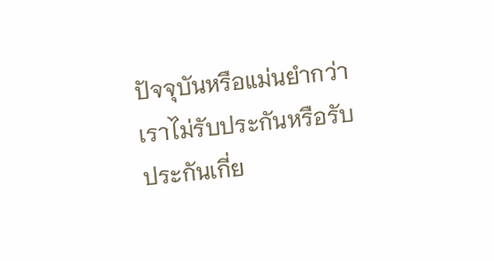ปัจจุบันหรือแม่นยำกว่า เราไม่รับประกันหรือรับประกันเกี่ย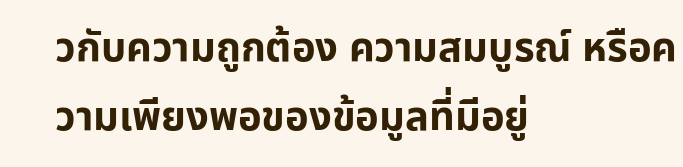วกับความถูกต้อง ความสมบูรณ์ หรือความเพียงพอของข้อมูลที่มีอยู่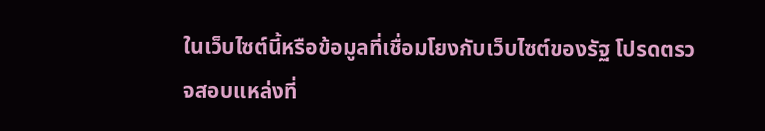ในเว็บไซต์นี้หรือข้อมูลที่เชื่อมโยงกับเว็บไซต์ของรัฐ โปรดตรวจสอบแหล่งที่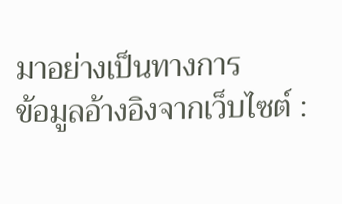มาอย่างเป็นทางการ
ข้อมูลอ้างอิงจากเว็บไซต์ :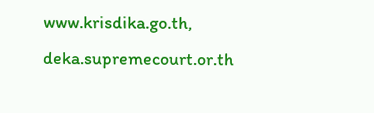www.krisdika.go.th, deka.supremecourt.or.th